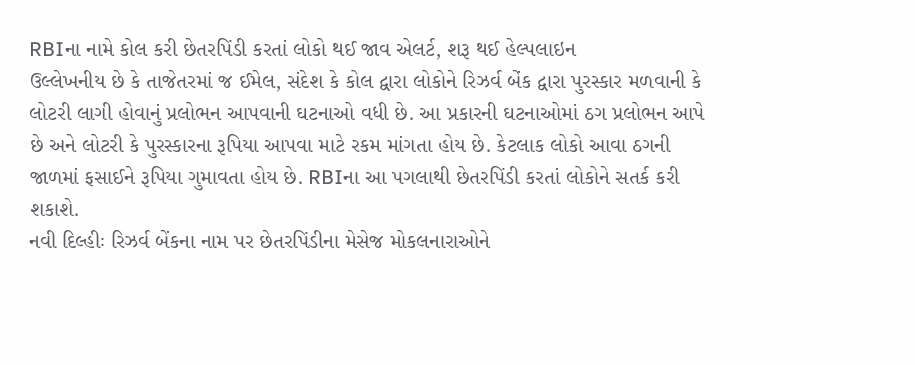RBIના નામે કોલ કરી છેતરપિંડી કરતાં લોકો થઈ જાવ એલર્ટ, શરૂ થઈ હેલ્પલાઇન
ઉલ્લેખનીય છે કે તાજેતરમાં જ ઈમેલ, સંદેશ કે કોલ દ્વારા લોકોને રિઝર્વ બેંક દ્વારા પુરસ્કાર મળવાની કે લોટરી લાગી હોવાનું પ્રલોભન આપવાની ઘટનાઓ વધી છે. આ પ્રકારની ઘટનાઓમાં ઠગ પ્રલોભન આપે છે અને લોટરી કે પુરસ્કારના રૂપિયા આપવા માટે રકમ માંગતા હોય છે. કેટલાક લોકો આવા ઠગની જાળમાં ફસાઈને રૂપિયા ગુમાવતા હોય છે. RBIના આ પગલાથી છેતરપિંડી કરતાં લોકોને સતર્ક કરી શકાશે.
નવી દિલ્હીઃ રિઝર્વ બેંકના નામ પર છેતરપિંડીના મેસેજ મોકલનારાઓને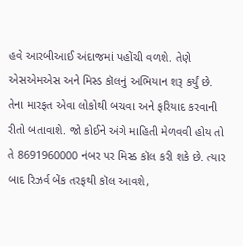હવે આરબીઆઈ અંદાજમાં પહોંચી વળશે. તેણે એસએમએસ અને મિસ્ડ કૉલનું અભિયાન શરૂ કર્યું છે. તેના મારફત એવા લોકોથી બચવા અને ફરિયાદ કરવાની રીતો બતાવાશે. જો કોઈને અંગે માહિતી મેળવવી હોય તો તે 8691960000 નંબર પર મિસ્ડ કૉલ કરી શકે છે. ત્યાર બાદ રિઝર્વ બેંક તરફથી કૉલ આવશે,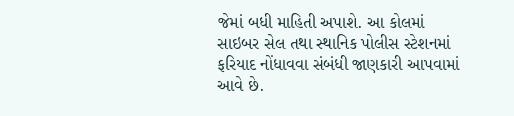જેમાં બધી માહિતી અપાશે. આ કોલમાં સાઇબર સેલ તથા સ્થાનિક પોલીસ સ્ટેશનમાં ફરિયાદ નોંધાવવા સંબંધી જાણકારી આપવામાં આવે છે.